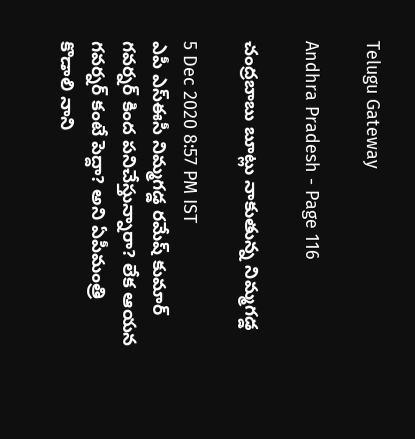Telugu Gateway

Andhra Pradesh - Page 116

చంద్రబాబు బూట్లు నాకుతున్న నిమ్మగడ్డ

5 Dec 2020 8:57 PM IST
ఎపీ ఎస్ఈసీ నిమ్మగడ్డ రమేష్ కుమార్ గవర్నర్ కింద పనిచేస్తున్నారా? లేక ఆయన గవర్నర్ కంటే పెద్దా? అని ఏపీమంత్రి కొడాలి నాని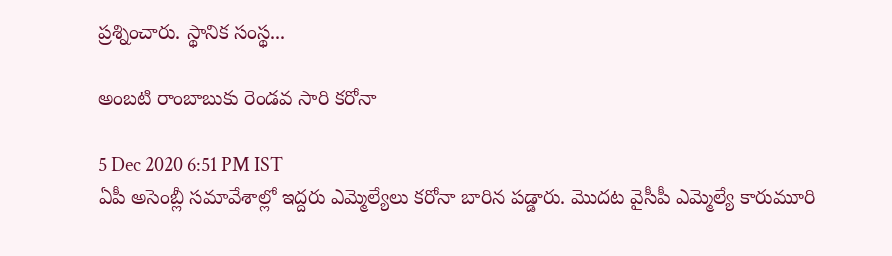ప్రశ్నించారు. స్థానిక సంస్థ...

అంబటి రాంబాబుకు రెండవ సారి కరోనా

5 Dec 2020 6:51 PM IST
ఏపీ అసెంబ్లీ సమావేశాల్లో ఇద్దరు ఎమ్మెల్యేలు కరోనా బారిన పడ్డారు. మొదట వైసీపీ ఎమ్మెల్యే కారుమూరి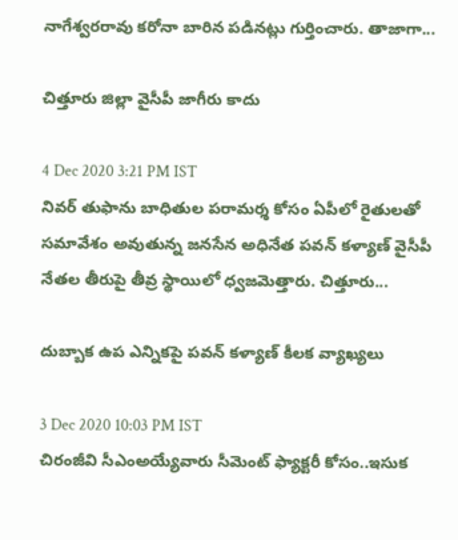నాగేశ్వరరావు కరోనా బారిన పడినట్లు గుర్తించారు. తాజాగా...

చిత్తూరు జిల్లా వైసీపీ జాగీరు కాదు

4 Dec 2020 3:21 PM IST
నివర్ తుఫాను బాధితుల పరామర్శ కోసం ఏపీలో రైతులతో సమావేశం అవుతున్న జనసేన అధినేత పవన్ కళ్యాణ్ వైసీపీ నేతల తీరుపై తీవ్ర స్థాయిలో ధ్వజమెత్తారు. చిత్తూరు...

దుబ్బాక ఉప ఎన్నికపై పవన్ కళ్యాణ్ కీలక వ్యాఖ్యలు

3 Dec 2020 10:03 PM IST
చిరంజీవి సీఎంఅయ్యేవారు సీమెంట్ ఫ్యాక్టరీ కోసం..ఇసుక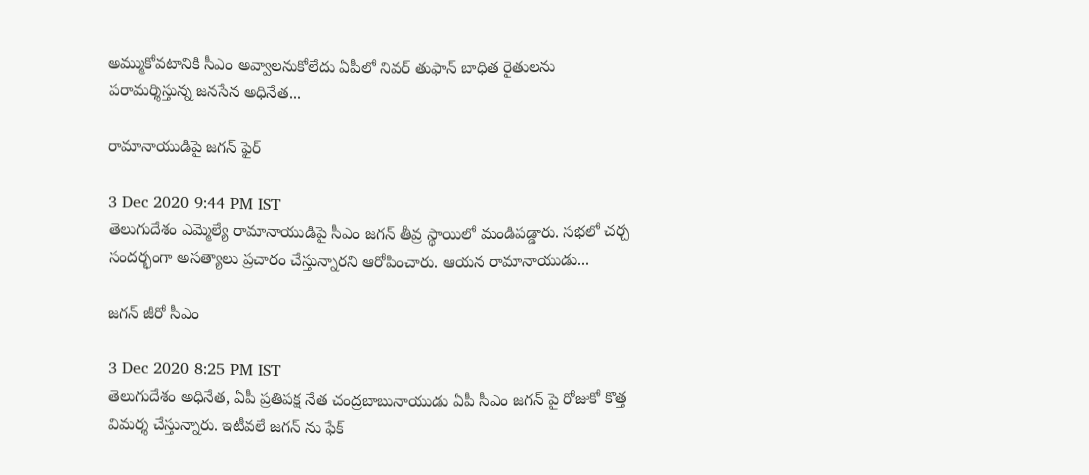అమ్ముకోవటానికి సీఎం అవ్వాలనుకోలేదు ఏపీలో నివర్ తుఫాన్ బాధిత రైతులను పరామర్శిస్తున్న జనసేన అధినేత...

రామానాయుడిపై జగన్ ఫైర్

3 Dec 2020 9:44 PM IST
తెలుగుదేశం ఎమ్మెల్యే రామానాయుడిపై సీఎం జగన్ తీవ్ర స్థాయిలో మండిపడ్డారు. సభలో చర్చ సందర్భంగా అసత్యాలు ప్రచారం చేస్తున్నారని ఆరోపించారు. ఆయన రామానాయుడు...

జగన్ జీరో సీఎం

3 Dec 2020 8:25 PM IST
తెలుగుదేశం అధినేత, ఏపీ ప్రతిపక్ష నేత చంద్రబాబునాయుడు ఏపీ సీఎం జగన్ పై రోజుకో కొత్త విమర్శ చేస్తున్నారు. ఇటీవలే జగన్ ను ఫేక్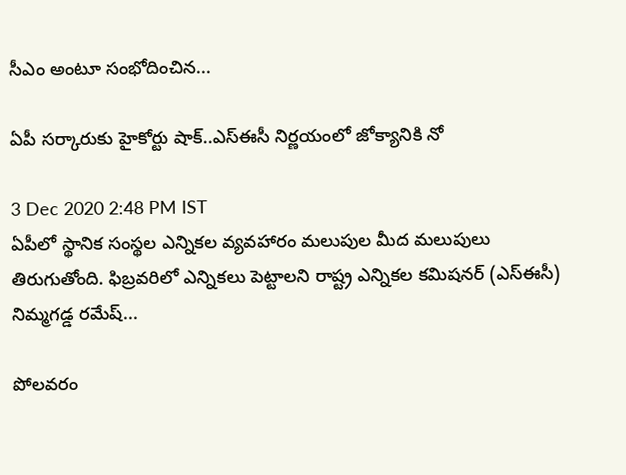సీఎం అంటూ సంభోదించిన...

ఏపీ సర్కారుకు హైకోర్టు షాక్..ఎస్ఈసీ నిర్ణయంలో జోక్యానికి నో

3 Dec 2020 2:48 PM IST
ఏపీలో స్థానిక సంస్థల ఎన్నికల వ్యవహారం మలుపుల మీద మలుపులు తిరుగుతోంది. ఫిబ్రవరిలో ఎన్నికలు పెట్టాలని రాష్ట్ర ఎన్నికల కమిషనర్ (ఎస్ఈసీ) నిమ్మగడ్డ రమేష్...

పోలవరం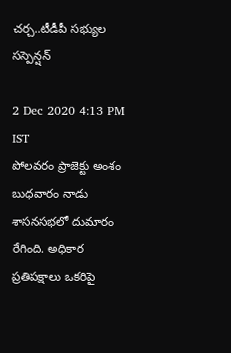చర్చ..టీడీపీ సభ్యుల సస్పెన్షన్

2 Dec 2020 4:13 PM IST
పోలవరం ప్రాజెక్టు అంశం బుధవారం నాడు శాసనసభలో దుమారం రేగింది. అధికార ప్రతిపక్షాలు ఒకరిపై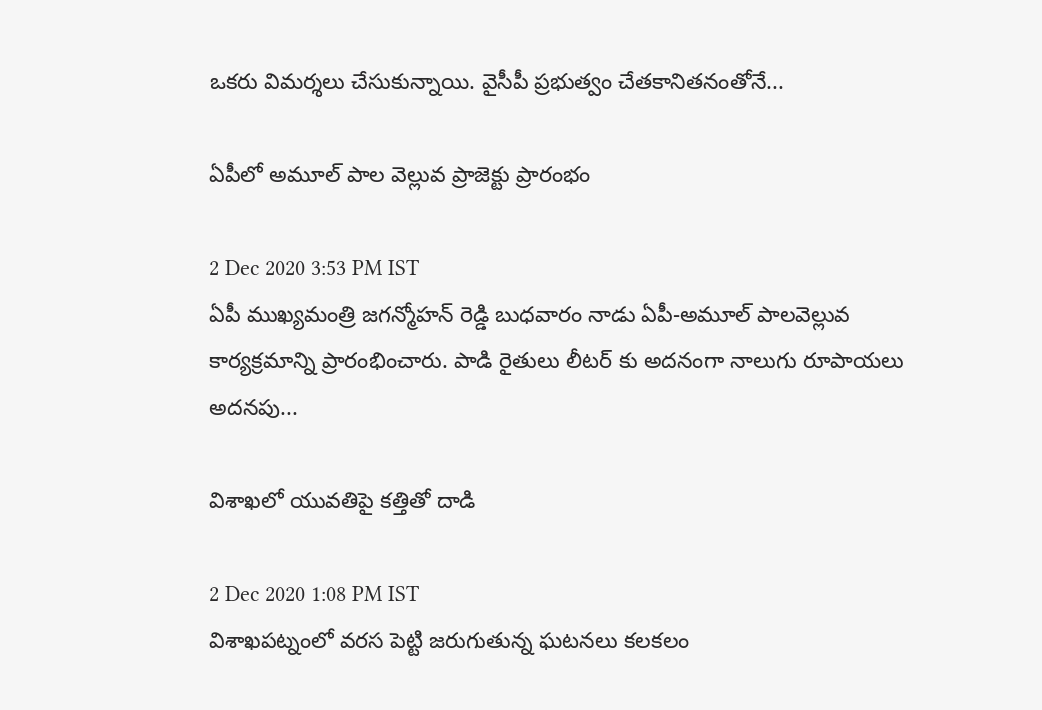ఒకరు విమర్శలు చేసుకున్నాయి. వైసీపీ ప్రభుత్వం చేతకానితనంతోనే...

ఏపీలో అమూల్ పాల వెల్లువ ప్రాజెక్టు ప్రారంభం

2 Dec 2020 3:53 PM IST
ఏపీ ముఖ్యమంత్రి జగన్మోహన్ రెడ్డి బుధవారం నాడు ఏపీ-అమూల్ పాలవెల్లువ కార్యక్రమాన్ని ప్రారంభించారు. పాడి రైతులు లీటర్ కు అదనంగా నాలుగు రూపాయలు అదనపు...

విశాఖలో యువతిపై కత్తితో దాడి

2 Dec 2020 1:08 PM IST
విశాఖపట్నంలో వరస పెట్టి జరుగుతున్న ఘటనలు కలకలం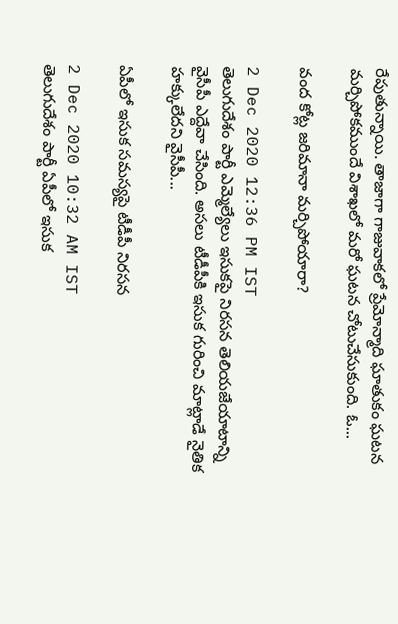రేపుతున్నాయి. తాజాగా గాజువాకలో ప్రేమోన్మాది ఘాతుకం ఘటన మర్చిపోకముందే విశాఖలో మరో ఘటన చోటుచేసుకుంది. ఓ...

వంద కోట్ల జరిమానా మర్చిపోయారా?

2 Dec 2020 12:36 PM IST
తెలుగుదేశం పార్టీ ఎమ్మెల్యేలు ఇసుకపై నిరసన తెలియజేయాటాన్ని వైసీపీ ఎద్దేవా చేసింది. అసలు టీడీపీకి ఇసుక గురించి మాట్లాడే నైతిక హక్కులేదని వైసీపీ...

ఏపీలో ఇసుక సమస్యపై టీడీపీ నిరసన

2 Dec 2020 10:32 AM IST
తెలుగుదేశం పార్టీ ఏపీలో ఇసుక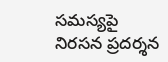సమస్యపై నిరసన ప్రదర్శన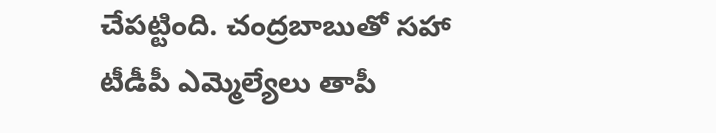చేపట్టింది. చంద్రబాబుతో సహా టీడీపీ ఎమ్మెల్యేలు తాపీ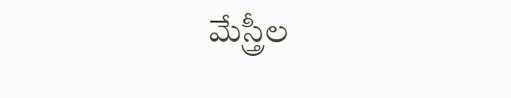మేస్త్రీల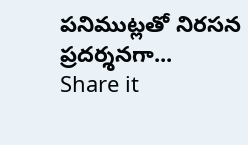పనిముట్లతో నిరసన ప్రదర్శనగా...
Share it